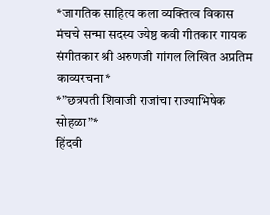*जागतिक साहित्य कला व्यक्तित्व विकास मंचचे सन्मा सदस्य ज्येष्ठ कवी गीतकार गायक संगीतकार श्री अरुणजी गांगल लिखित अप्रतिम काव्यरचना*
*”छत्रपती शिवाजी राजांचा राज्याभिषेक सोहळा”*
हिंदवी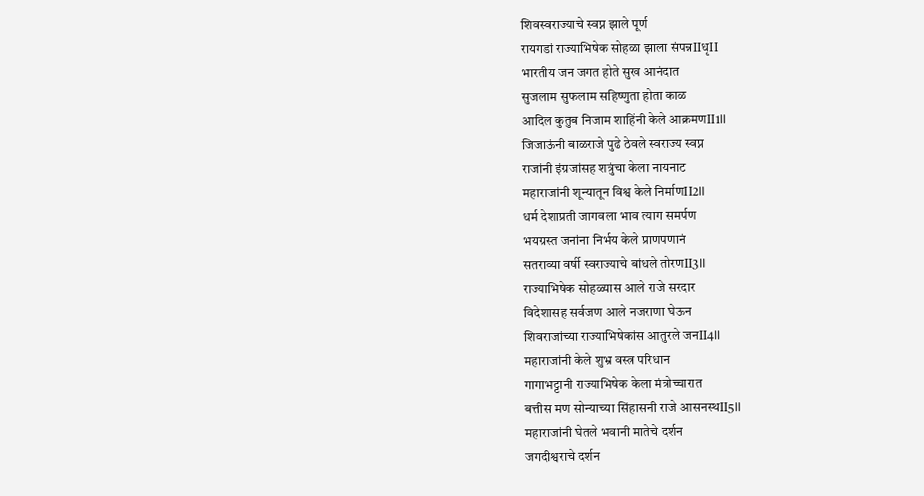शिवस्वराज्याचे स्वप्न झाले पूर्ण
रायगडां राज्याभिषेक सोहळा झाला संपन्नIIधृII
भारतीय जन जगत होते सुख आनंदात
सुजलाम सुफलाम सहिष्णुता होता काळ
आदिल कुतुब निजाम शाहिंनी केले आक्रमणII1II
जिजाऊंनी बाळराजे पुढे ठेवले स्वराज्य स्वप्न
राजांनी इंग्रजांसह शत्रुंचा केला नायनाट
महाराजांनी शून्यातून विश्व केले निर्माणII2II
धर्म देशाप्रती जागवला भाव त्याग समर्पण
भयग्रस्त जनांना निर्भय केले प्राणपणानं
सतराव्या वर्षी स्वराज्याचे बांधले तोरणII3II
राज्याभिषेक सोहळ्यास आले राजे सरदार
विदेशासह सर्वजण आले नजराणा घेऊन
शिवराजांच्या राज्याभिषेकांस आतुरले जनII4II
महाराजांनी केले शुभ्र वस्त्र परिधान
गागाभट्टानी राज्याभिषेक केला मंत्रोच्चारात
बत्तीस मण सोन्याच्या सिंहासनी राजे आसनस्थII5II
महाराजांनी घेतले भवानी मातेचे दर्शन
जगदीश्वराचे दर्शन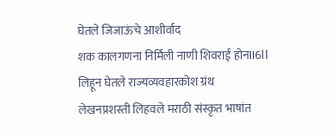घेतले जिजाऊंचे आशीर्वाद
शक कालगणना निर्मिली नाणी शिवराई होनII6II
लिहून घेतले राज्यव्यवहारकोश ग्रंथ
लेखनप्रशस्ती लिहवले मराठी संस्कृत भाषांत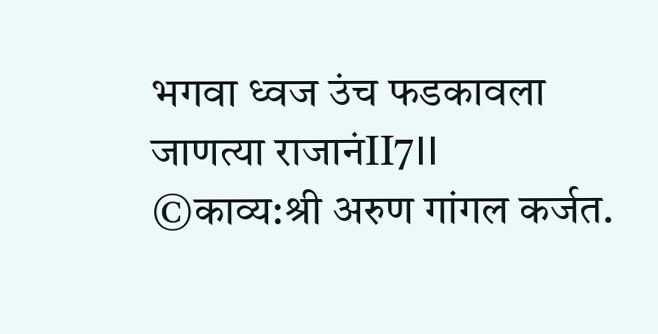भगवा ध्वज उंच फडकावला जाणत्या राजानंII7II
©काव्य:श्री अरुण गांगल कर्जत.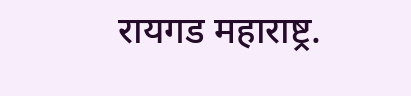रायगड महाराष्ट्र.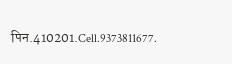पिन.410201.Cell.9373811677.